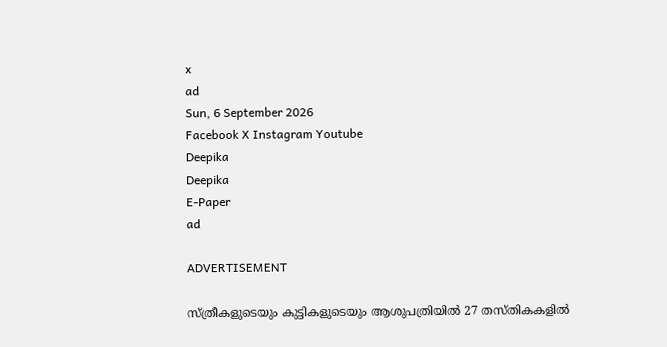x
ad
Sun, 6 September 2026
Facebook X Instagram Youtube
Deepika
Deepika
E-Paper
ad

ADVERTISEMENT

സ്ത്രീകളുടെയും കുട്ടികളുടെയും ആശുപത്രിയില്‍ 27 തസ്തികകളിൽ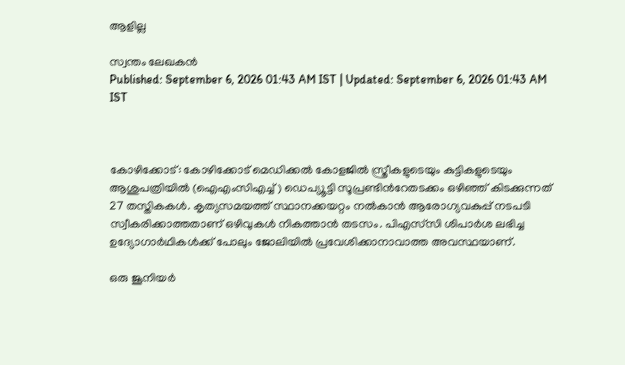ആളില്ല

സ്വന്തം ലേഖകൻ
Published: September 6, 2026 01:43 AM IST | Updated: September 6, 2026 01:43 AM IST



കോഴിക്കോട്: കോഴിക്കോട് മെഡിക്കല്‍ കോളജില്‍ സ്ത്രീകളുടെയും കുട്ടികളുടെയും ആശുപത്രിയില്‍ (ഐഎംസിഎച്ച്) ഡെപ്യ‍ൂട്ടി സൂപ്രണ്ടിന്‍റേതടക്കം ഒഴിഞ്ഞ് കിടക്കുന്നത് 27 തസ്തികകള്‍. കൃത്യസമയത്ത് സ്ഥാനക്കയറ്റം നൽകാൻ ആരോഗ്യവകുപ്പ് നടപടി സ്വീകരിക്കാത്തതാണ് ഒഴിവുകൾ നികത്താൻ തടസം. പിഎസ്‌സി ശിപാർശ ലഭിച്ച ഉദ്യോഗാർഥികൾക്ക് പോലും ജോലിയിൽ പ്രവേശിക്കാനാവാത്ത അവസ്ഥയാണ്.

ഒരു ജൂനിയര്‍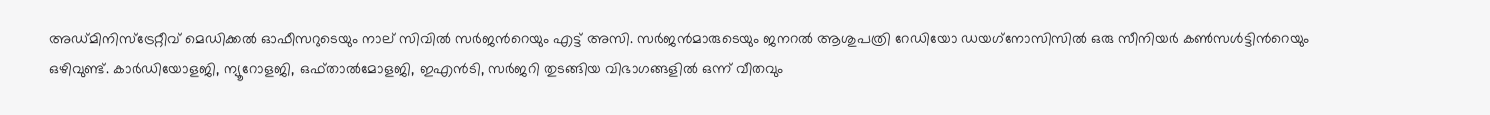അഡ്‌മിനിസ്‌ട്രേറ്റീവ്‌ മെഡിക്കൽ ഓഫീസറുടെയും നാല്‌ സിവിൽ സര്‍ജന്‍റെയും എട്ട്‌ അസി. സർജൻമാരുടെയും ജനറൽ ആശുപത്രി റേഡിയോ ഡയഗ്‌നോസിസിൽ ഒരു സീനിയർ കൺസൾട്ടിന്‍റെയും ഒഴിവുണ്ട്‌. കാർഡിയോളജി, ന്യൂറോളജി, ഒഫ്‌താൽമോളജി, ഇഎൻടി, സർജറി തുടങ്ങിയ വിഭാഗങ്ങളിൽ ഒന്ന്‌ വീതവും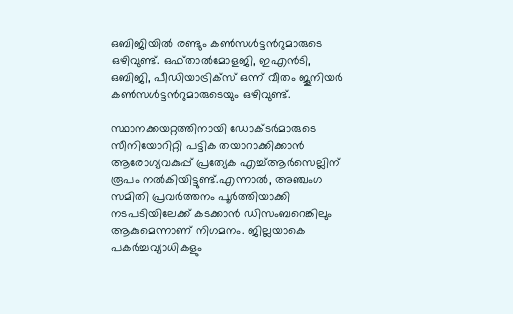ഒബിജിയിൽ രണ്ടും കൺസൾട്ടന്‍റുമാരുടെ ഒഴിവുണ്ട്‌. ഒഫ്‌താൽമോളജി, ഇഎൻടി, ഒബിജി, പീഡിയാട്രിക്‌സ്‌ ഒന്ന്‌ വീതം ജൂനിയര്‍ കൺസൾട്ടന്‍റുമാരുടെയും ഒഴിവുണ്ട്‌.

സ്ഥാനക്കയറ്റത്തിനായി ഡോക്ടർമാരുടെ സീനിയോറിറ്റി പട്ടിക തയാറാക്കിക്കാൻ ആരോഗ്യവകുപ്പ് പ്രത്യേക എച്ച്ആർസെല്ലിന്‌ രൂപം നൽകിയിട്ടുണ്ട്‌.എന്നാൽ, അഞ്ചംഗ സമിതി പ്രവർത്തനം പൂർത്തിയാക്കി നടപടിയിലേക്ക്‌ കടക്കാൻ ഡിസംബറെങ്കിലും ആകുമെന്നാണ്‌ നിഗമനം. ജില്ലയാകെ പകർച്ചവ്യാധികളും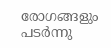രോഗങ്ങളും പടർന്നു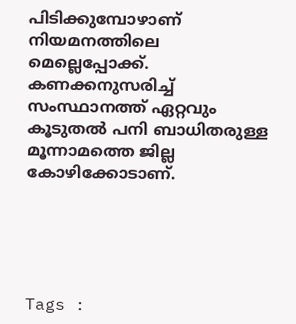പിടിക്കുമ്പോഴാണ്‌ നിയമനത്തിലെ മെല്ലെപ്പോക്ക്‌. കണക്കനുസരിച്ച്‌ സംസ്ഥാനത്ത്‌ ഏറ്റവും കൂടുതൽ പനി ബാധിതരുള്ള മൂന്നാമത്തെ ജില്ല കോഴിക്കോടാണ്‌.





Tags :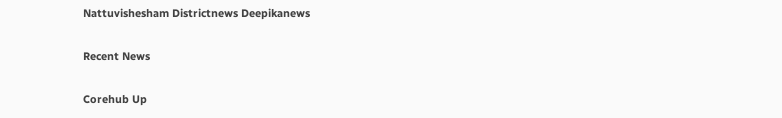Nattuvishesham Districtnews Deepikanews

Recent News

Corehub Up